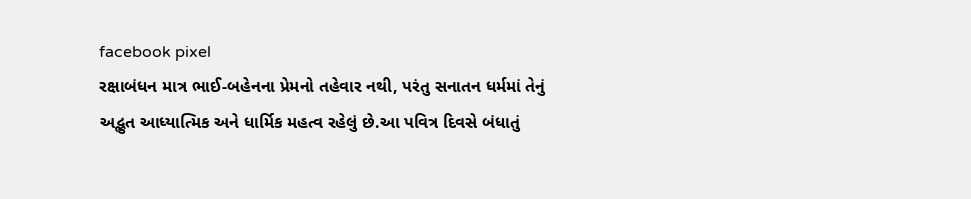facebook pixel
રક્ષાબંધન માત્ર ભાઈ-બહેનના પ્રેમનો તહેવાર નથી, પરંતુ સનાતન ધર્મમાં તેનું અદ્ભુત આધ્યાત્મિક અને ધાર્મિક મહત્વ રહેલું છે.આ પવિત્ર દિવસે બંધાતું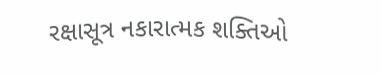રક્ષાસૂત્ર નકારાત્મક શક્તિઓ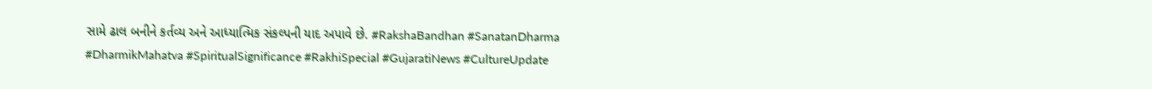સામે ઢાલ બનીને કર્તવ્ય અને આધ્યાત્મિક સંકલ્પની યાદ અપાવે છે. #RakshaBandhan #SanatanDharma #DharmikMahatva #SpiritualSignificance #RakhiSpecial #GujaratiNews #CultureUpdate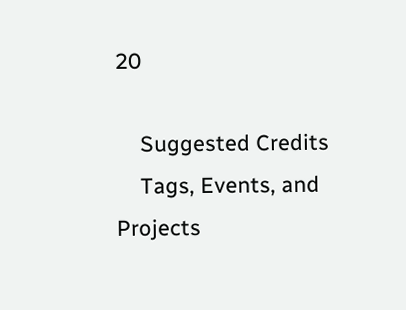20

    Suggested Credits
    Tags, Events, and Projects